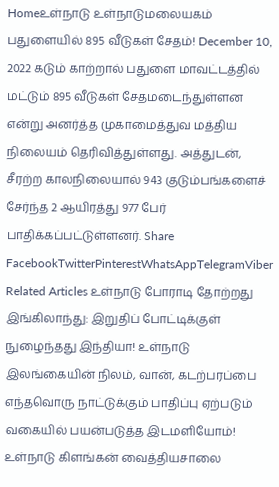Homeஉள்நாடு உள்நாடுமலையகம் பதுளையில் 895 வீடுகள் சேதம்! December 10, 2022 கடும் காற்றால் பதுளை மாவட்டத்தில் மட்டும் 895 வீடுகள் சேதமடைந்துள்ளன என்று அனர்த்த முகாமைத்துவ மத்திய நிலையம் தெரிவித்துள்ளது. அத்துடன், சீரற்ற காலநிலையால் 943 குடும்பங்களைச் சேர்ந்த 2 ஆயிரத்து 977 பேர் பாதிக்கப்பட்டுள்ளனர். Share FacebookTwitterPinterestWhatsAppTelegramViber Related Articles உள்நாடு போராடி தோற்றது இங்கிலாந்து: இறுதிப் போட்டிக்குள் நுழைந்தது இந்தியா! உள்நாடு இலங்கையின் நிலம், வான், கடற்பரப்பை எந்தவொரு நாட்டுக்கும் பாதிப்பு ஏற்படும் வகையில் பயன்படுத்த இடமளியோம்! உள்நாடு கிளங்கன் வைத்தியசாலை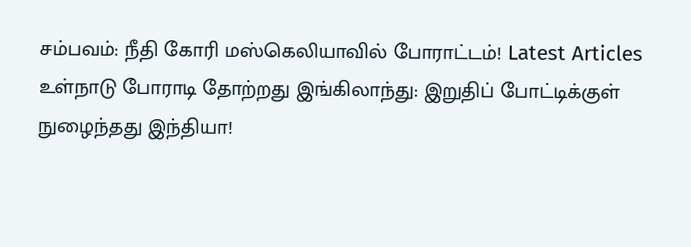சம்பவம்: நீதி கோரி மஸ்கெலியாவில் போராட்டம்! Latest Articles உள்நாடு போராடி தோற்றது இங்கிலாந்து: இறுதிப் போட்டிக்குள் நுழைந்தது இந்தியா!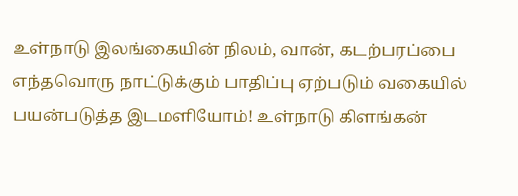உள்நாடு இலங்கையின் நிலம், வான், கடற்பரப்பை எந்தவொரு நாட்டுக்கும் பாதிப்பு ஏற்படும் வகையில் பயன்படுத்த இடமளியோம்! உள்நாடு கிளங்கன்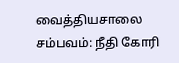வைத்தியசாலை சம்பவம்: நீதி கோரி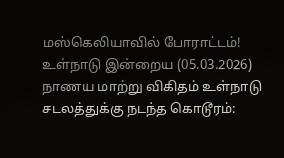மஸ்கெலியாவில் போராட்டம்! உள்நாடு இன்றைய (05.03.2026) நாணய மாற்று விகிதம் உள்நாடு சடலத்துக்கு நடந்த கொடூரம்: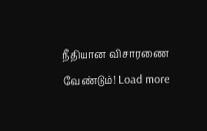நீதியான விசாரணை வேண்டும்! Load more